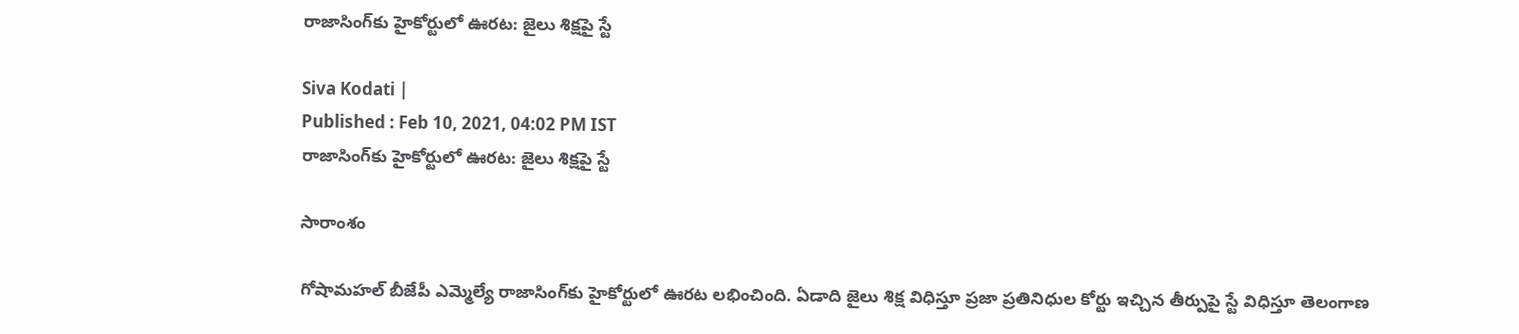రాజాసింగ్‌కు హైకోర్టులో ఊరట: జైలు శిక్షపై స్టే

Siva Kodati |
Published : Feb 10, 2021, 04:02 PM IST
రాజాసింగ్‌కు హైకోర్టులో ఊరట: జైలు శిక్షపై స్టే

సారాంశం

గోషామహల్‌ బీజేపీ ఎమ్మెల్యే రాజాసింగ్‌కు హైకోర్టులో ఊరట లభించింది. ఏడాది జైలు శిక్ష విధిస్తూ ప్రజా ప్రతినిధుల కోర్టు ఇచ్చిన తీర్పుపై స్టే విధిస్తూ తెలంగాణ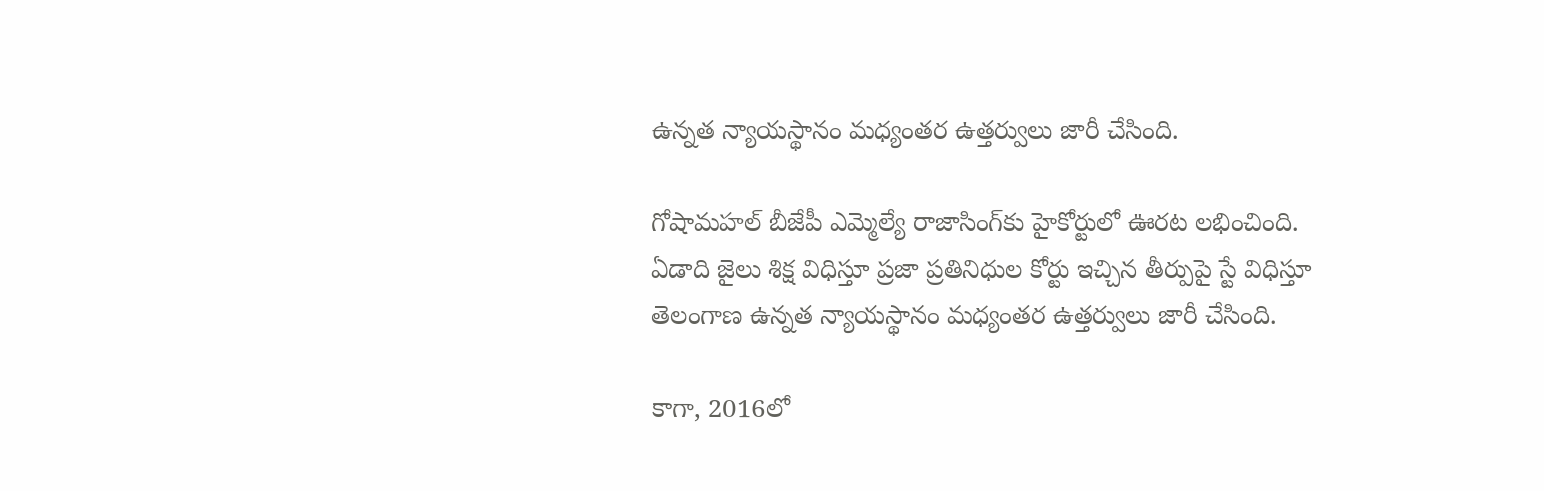ఉన్నత న్యాయస్థానం మధ్యంతర ఉత్తర్వులు జారీ చేసింది.

గోషామహల్‌ బీజేపీ ఎమ్మెల్యే రాజాసింగ్‌కు హైకోర్టులో ఊరట లభించింది. ఏడాది జైలు శిక్ష విధిస్తూ ప్రజా ప్రతినిధుల కోర్టు ఇచ్చిన తీర్పుపై స్టే విధిస్తూ తెలంగాణ ఉన్నత న్యాయస్థానం మధ్యంతర ఉత్తర్వులు జారీ చేసింది.

కాగా, 2016లో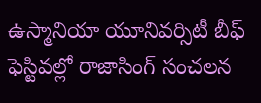ఉస్మానియా యూనివర్సిటీ బీఫ్ ఫెస్టివల్లో రాజాసింగ్ సంచలన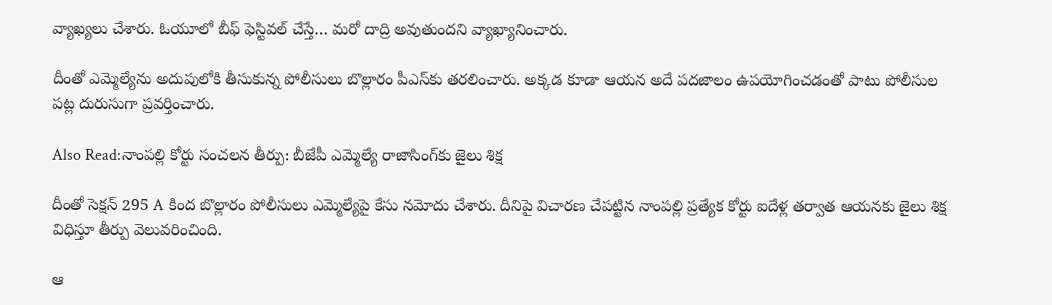వ్యాఖ్యలు చేశారు. ఓయూలో బీఫ్ ఫెస్టివల్ చేస్తే… మరో దాద్రి అవుతుందని వ్యాఖ్యానించారు.

దీంతో ఎమ్మెల్యేను అదుపులోకి తీసుకున్న పోలీసులు బొల్లారం పీఎస్‌కు తరలించారు. అక్కడ కూడా ఆయన అదే పదజాలం ఉపయోగించడంతో పాటు పోలీసుల పట్ల దురుసుగా ప్రవర్తించారు.

Also Read:నాంపల్లి కోర్టు సంచలన తీర్పు: బీజేపీ ఎమ్మెల్యే రాజాసింగ్‌కు జైలు శిక్ష

దీంతో సెక్షన్ 295 A కింద బొల్లారం పోలీసులు ఎమ్మెల్యేపై కేసు నమోదు చేశారు. దీనిపై విచారణ చేపట్టిన నాంపల్లి ప్రత్యేక కోర్టు ఐదేళ్ల తర్వాత ఆయనకు జైలు శిక్ష విధిస్తూ తీర్పు వెలువరించింది.

ఆ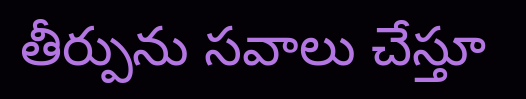తీర్పును సవాలు చేస్తూ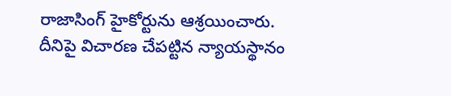రాజాసింగ్‌ హైకోర్టును ఆశ్రయించారు. దీనిపై విచారణ చేపట్టిన న్యాయస్థానం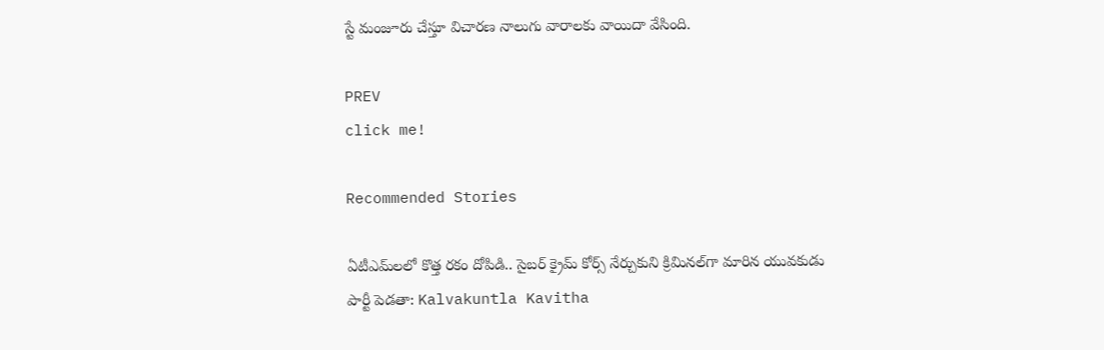స్టే మంజూరు చేస్తూ విచారణ నాలుగు వారాలకు వాయిదా వేసింది.

PREV
click me!

Recommended Stories

ఏటీఎమ్‌లలో కొత్త ర‌కం దోపిడి.. సైబ‌ర్ క్రైమ్ కోర్స్ నేర్చుకుని క్రిమిన‌ల్‌గా మారిన యువ‌కుడు
పార్టీ పెడతా: Kalvakuntla Kavitha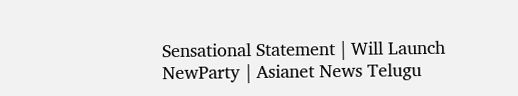Sensational Statement | Will Launch NewParty | Asianet News Telugu